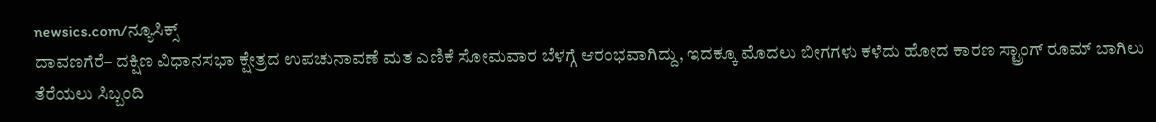newsics.com/ನ್ಯೂಸಿಕ್ಸ್
ದಾವಣಗೆರೆ– ದಕ್ಷಿಣ ವಿಧಾನಸಭಾ ಕ್ಷೇತ್ರದ ಉಪಚುನಾವಣೆ ಮತ ಎಣಿಕೆ ಸೋಮವಾರ ಬೆಳಗ್ಗೆ ಆರಂಭವಾಗಿದ್ದು, ಇದಕ್ಕೂ ಮೊದಲು ಬೀಗಗಳು ಕಳೆದು ಹೋದ ಕಾರಣ ಸ್ಟ್ರಾಂಗ್ ರೂಮ್ ಬಾಗಿಲು ತೆರೆಯಲು ಸಿಬ್ಬಂದಿ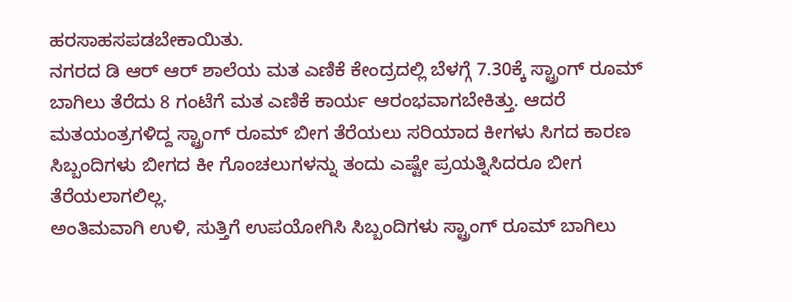ಹರಸಾಹಸಪಡಬೇಕಾಯಿತು.
ನಗರದ ಡಿ ಆರ್ ಆರ್ ಶಾಲೆಯ ಮತ ಎಣಿಕೆ ಕೇಂದ್ರದಲ್ಲಿ ಬೆಳಗ್ಗೆ 7.30ಕ್ಕೆ ಸ್ಟ್ರಾಂಗ್ ರೂಮ್ ಬಾಗಿಲು ತೆರೆದು 8 ಗಂಟೆಗೆ ಮತ ಎಣಿಕೆ ಕಾರ್ಯ ಆರಂಭವಾಗಬೇಕಿತ್ತು. ಆದರೆ ಮತಯಂತ್ರಗಳಿದ್ದ ಸ್ಟ್ರಾಂಗ್ ರೂಮ್ ಬೀಗ ತೆರೆಯಲು ಸರಿಯಾದ ಕೀಗಳು ಸಿಗದ ಕಾರಣ ಸಿಬ್ಬಂದಿಗಳು ಬೀಗದ ಕೀ ಗೊಂಚಲುಗಳನ್ನು ತಂದು ಎಷ್ಟೇ ಪ್ರಯತ್ನಿಸಿದರೂ ಬೀಗ ತೆರೆಯಲಾಗಲಿಲ್ಲ.
ಅಂತಿಮವಾಗಿ ಉಳಿ, ಸುತ್ತಿಗೆ ಉಪಯೋಗಿಸಿ ಸಿಬ್ಬಂದಿಗಳು ಸ್ಟ್ರಾಂಗ್ ರೂಮ್ ಬಾಗಿಲು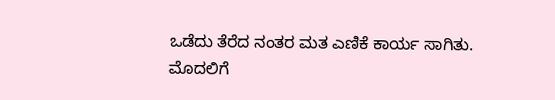ಒಡೆದು ತೆರೆದ ನಂತರ ಮತ ಎಣಿಕೆ ಕಾರ್ಯ ಸಾಗಿತು.
ಮೊದಲಿಗೆ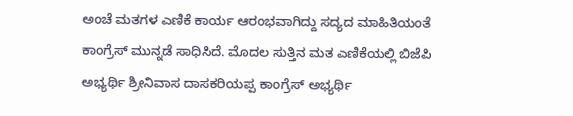ಅಂಚೆ ಮತಗಳ ಎಣಿಕೆ ಕಾರ್ಯ ಆರಂಭವಾಗಿದ್ದು ಸದ್ಯದ ಮಾಹಿತಿಯಂತೆ ಕಾಂಗ್ರೆಸ್ ಮುನ್ನಡೆ ಸಾಧಿಸಿದೆ. ಮೊದಲ ಸುತ್ತಿನ ಮತ ಎಣಿಕೆಯಲ್ಲಿ ಬಿಜೆಪಿ ಅಭ್ಯರ್ಥಿ ಶ್ರೀನಿವಾಸ ದಾಸಕರಿಯಪ್ಪ ಕಾಂಗ್ರೆಸ್ ಅಭ್ಯರ್ಥಿ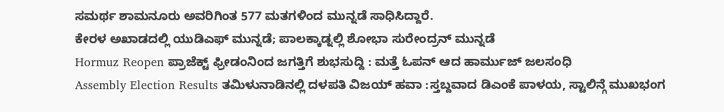ಸಮರ್ಥ ಶಾಮನೂರು ಅವರಿಗಿಂತ 577 ಮತಗಳಿಂದ ಮುನ್ನಡೆ ಸಾಧಿಸಿದ್ದಾರೆ.
ಕೇರಳ ಅಖಾಡದಲ್ಲಿ ಯುಡಿಎಫ್ ಮುನ್ನಡೆ; ಪಾಲಕ್ಕಾಡ್ನಲ್ಲಿ ಶೋಭಾ ಸುರೇಂದ್ರನ್ ಮುನ್ನಡೆ
Hormuz Reopen ಪ್ರಾಜೆಕ್ಟ್ ಫ್ರೀಡಂನಿಂದ ಜಗತ್ತಿಗೆ ಶುಭಸುದ್ದಿ : ಮತ್ತೆ ಓಪನ್ ಆದ ಹಾರ್ಮುಜ್ ಜಲಸಂಧಿ
Assembly Election Results ತಮಿಳುನಾಡಿನಲ್ಲಿ ದಳಪತಿ ವಿಜಯ್ ಹವಾ :ಸ್ತಬ್ದವಾದ ಡಿಎಂಕೆ ಪಾಳಯ, ಸ್ಟಾಲಿನ್ಗೆ ಮುಖಭಂಗ